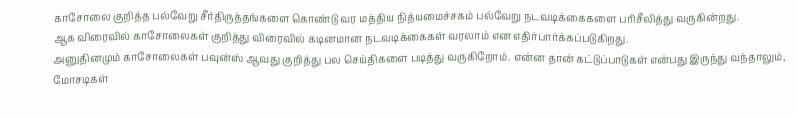காசோலை குறித்த பல்வேறு சீர்திருத்தங்களை கொண்டு வர மத்திய நித்யமைச்சகம் பல்வேறு நடவடிக்கைகளை பரிசீலித்து வருகின்றது.
ஆக விரைவில் காசோலைகள் குறித்து விரைவில் கடினமான நடவடிக்கைகள் வரலாம் என எதிர்பார்க்கப்படுகிறது.
அனுதினமும் காசோலைகள் பவுன்ஸ் ஆவது குறித்து பல செய்திகளை படித்து வருகிறோம். என்ன தான் கட்டுப்பாடுகள் என்பது இருந்து வந்தாலும், மோசடிகள்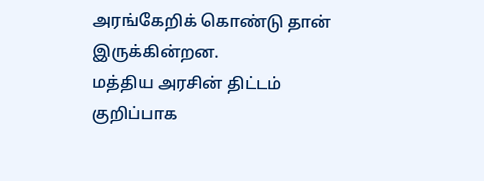அரங்கேறிக் கொண்டு தான் இருக்கின்றன.
மத்திய அரசின் திட்டம்
குறிப்பாக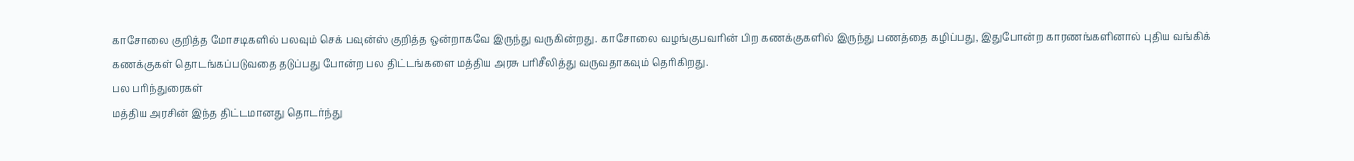காசோலை குறித்த மோசடிகளில் பலவும் செக் பவுன்ஸ் குறித்த ஒன்றாகவே இருந்து வருகின்றது. காசோலை வழங்குபவரின் பிற கணக்குகளில் இருந்து பணத்தை கழிப்பது, இதுபோன்ற காரணங்களினால் புதிய வங்கிக் கணக்குகள் தொடங்கப்படுவதை தடுப்பது போன்ற பல திட்டங்களை மத்திய அரசு பரிசீலித்து வருவதாகவும் தெரிகிறது.
பல பரிந்துரைகள்
மத்திய அரசின் இந்த திட்டமானது தொடர்ந்து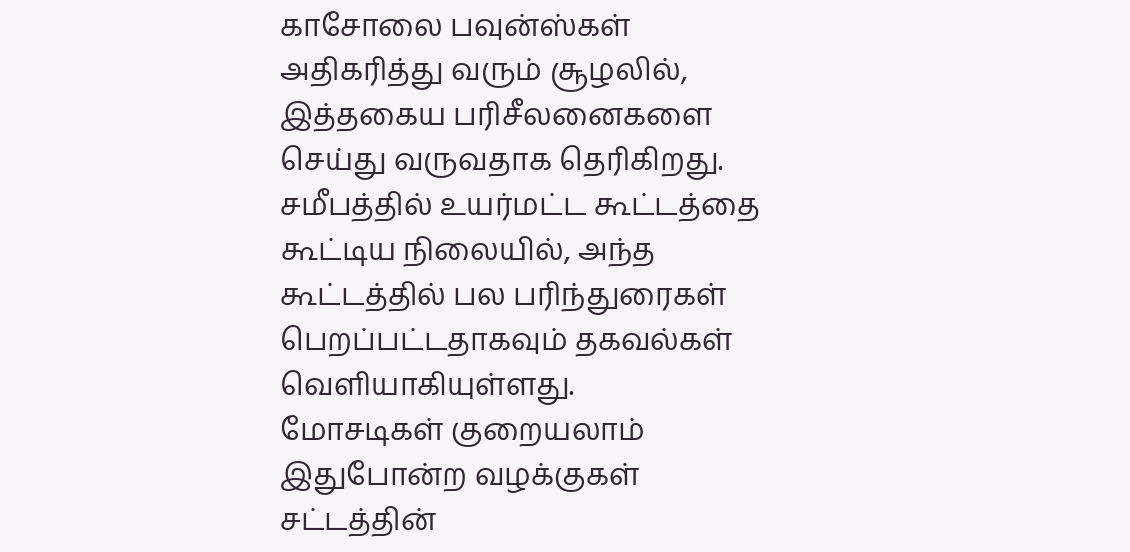காசோலை பவுன்ஸ்கள் அதிகரித்து வரும் சூழலில், இத்தகைய பரிசீலனைகளை செய்து வருவதாக தெரிகிறது. சமீபத்தில் உயர்மட்ட கூட்டத்தை கூட்டிய நிலையில், அந்த கூட்டத்தில் பல பரிந்துரைகள் பெறப்பட்டதாகவும் தகவல்கள் வெளியாகியுள்ளது.
மோசடிகள் குறையலாம்
இதுபோன்ற வழக்குகள் சட்டத்தின்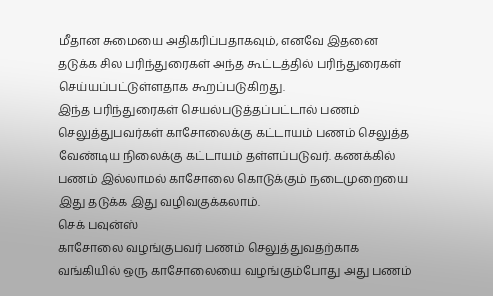மீதான சுமையை அதிகரிப்பதாகவும், எனவே இதனை தடுக்க சில பரிந்துரைகள் அந்த கூட்டத்தில் பரிந்துரைகள் செய்யப்பட்டுள்ளதாக கூறப்படுகிறது.
இந்த பரிந்துரைகள் செயல்படுத்தப்பட்டால் பணம் செலுத்துபவர்கள் காசோலைக்கு கட்டாயம் பணம் செலுத்த வேண்டிய நிலைக்கு கட்டாயம் தள்ளப்படுவர். கணக்கில் பணம் இல்லாமல் காசோலை கொடுக்கும் நடைமுறையை இது தடுக்க இது வழிவகுக்கலாம்.
செக் பவுன்ஸ்
காசோலை வழங்குபவர் பணம் செலுத்துவதற்காக வங்கியில் ஒரு காசோலையை வழங்கும்போது அது பணம்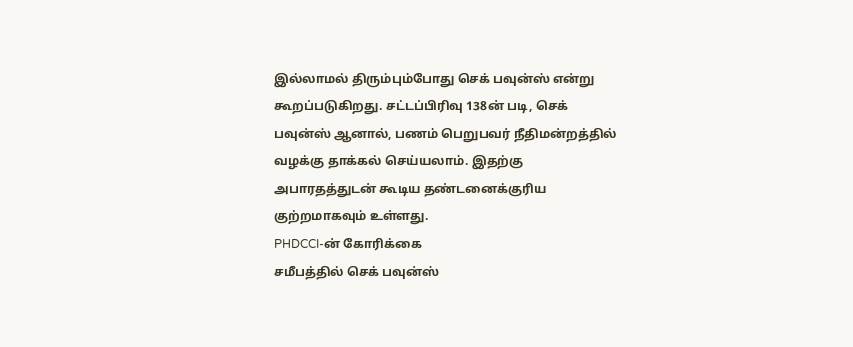இல்லாமல் திரும்பும்போது செக் பவுன்ஸ் என்று கூறப்படுகிறது. சட்டப்பிரிவு 138ன் படி, செக் பவுன்ஸ் ஆனால், பணம் பெறுபவர் நீதிமன்றத்தில் வழக்கு தாக்கல் செய்யலாம். இதற்கு அபாரதத்துடன் கூடிய தண்டனைக்குரிய குற்றமாகவும் உள்ளது.
PHDCCI-ன் கோரிக்கை
சமீபத்தில் செக் பவுன்ஸ்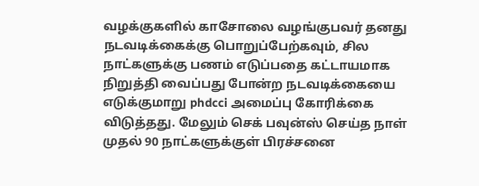வழக்குகளில் காசோலை வழங்குபவர் தனது நடவடிக்கைக்கு பொறுப்பேற்கவும், சில நாட்களுக்கு பணம் எடுப்பதை கட்டாயமாக நிறுத்தி வைப்பது போன்ற நடவடிக்கையை எடுக்குமாறு phdcci அமைப்பு கோரிக்கை விடுத்தது. மேலும் செக் பவுன்ஸ் செய்த நாள் முதல் 90 நாட்களுக்குள் பிரச்சனை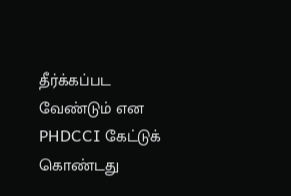தீர்க்கப்பட வேண்டும் என PHDCCI கேட்டுக் கொண்டது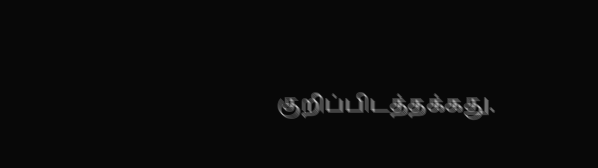குறிப்பிடத்தக்கது.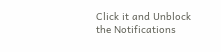Click it and Unblock the Notifications